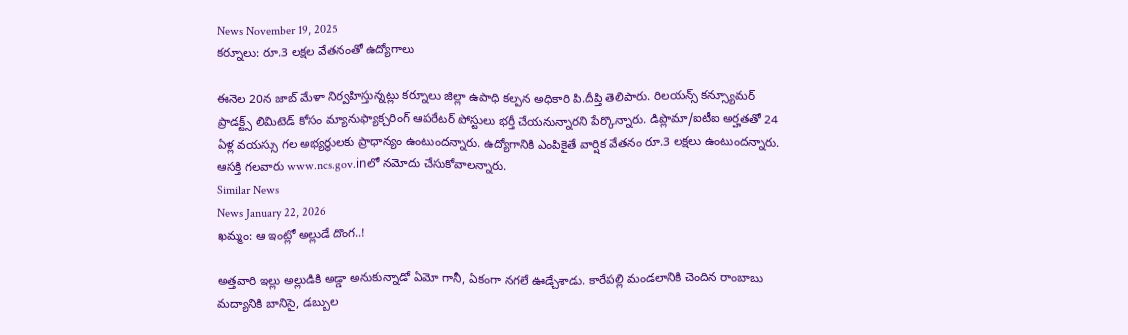News November 19, 2025
కర్నూలు: రూ.3 లక్షల వేతనంతో ఉద్యోగాలు

ఈనెల 20న జాబ్ మేళా నిర్వహిస్తున్నట్లు కర్నూలు జిల్లా ఉపాధి కల్పన అధికారి పి.దీప్తి తెలిపారు. రిలయన్స్ కన్స్యూమర్ ప్రాడక్ట్స్ లిమిటెడ్ కోసం మ్యానుఫ్యాక్చరింగ్ ఆపరేటర్ పోస్టులు భర్తీ చేయనున్నారని పేర్కొన్నారు. డిప్లొమా/ఐటీఐ అర్హతతో 24 ఏళ్ల వయస్సు గల అభ్యర్థులకు ప్రాధాన్యం ఉంటుందన్నారు. ఉద్యోగానికి ఎంపికైతే వార్షిక వేతనం రూ.3 లక్షలు ఉంటుందన్నారు. ఆసక్తి గలవారు www.ncs.gov.inలో నమోదు చేసుకోవాలన్నారు.
Similar News
News January 22, 2026
ఖమ్మం: ఆ ఇంట్లో అల్లుడే దొంగ..!

అత్తవారి ఇల్లు అల్లుడికి అడ్డా అనుకున్నాడో ఏమో గానీ, ఏకంగా నగలే ఊడ్చేశాడు. కారేపల్లి మండలానికి చెందిన రాంబాబు మద్యానికి బానిసై, డబ్బుల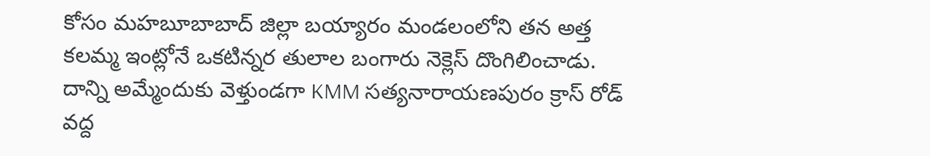కోసం మహబూబాబాద్ జిల్లా బయ్యారం మండలంలోని తన అత్త కలమ్మ ఇంట్లోనే ఒకటిన్నర తులాల బంగారు నెక్లెస్ దొంగిలించాడు. దాన్ని అమ్మేందుకు వెళ్తుండగా KMM సత్యనారాయణపురం క్రాస్ రోడ్ వద్ద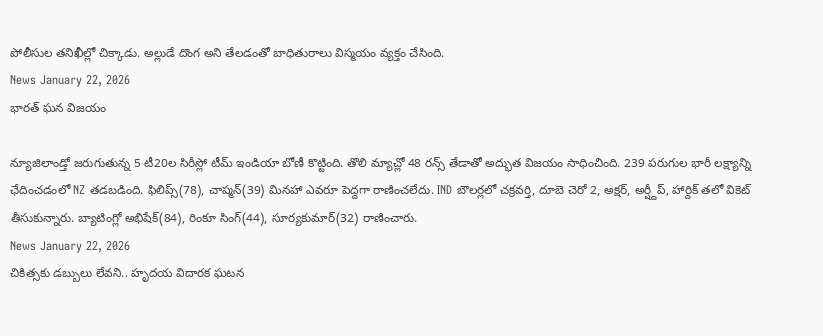పోలీసుల తనిఖీల్లో చిక్కాడు. అల్లుడే దొంగ అని తేలడంతో బాధితురాలు విస్మయం వ్యక్తం చేసింది.
News January 22, 2026
భారత్ ఘన విజయం

న్యూజిలాండ్తో జరుగుతున్న 5 టీ20ల సిరీస్లో టీమ్ ఇండియా బోణీ కొట్టింది. తొలి మ్యాచ్లో 48 రన్స్ తేడాతో అద్భుత విజయం సాధించింది. 239 పరుగుల భారీ లక్ష్యాన్ని ఛేదించడంలో NZ తడబడింది. ఫిలిప్స్(78), చాప్మన్(39) మినహా ఎవరూ పెద్దగా రాణించలేదు. IND బౌలర్లలో చక్రవర్తి, దూబె చెరో 2, అక్షర్, అర్ష్దీప్, హార్దిక్ తలో వికెట్ తీసుకున్నారు. బ్యాటింగ్లో అభిషేక్(84), రింకూ సింగ్(44), సూర్యకుమార్(32) రాణించారు.
News January 22, 2026
చికిత్సకు డబ్బులు లేవని.. హృదయ విదారక ఘటన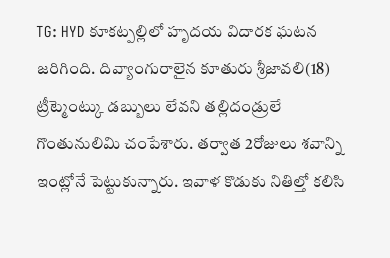TG: HYD కూకట్పల్లిలో హృదయ విదారక ఘటన జరిగింది. దివ్యాంగురాలైన కూతురు శ్రీజావలి(18) ట్రీట్మెంట్కు డబ్బులు లేవని తల్లిదండ్రులే గొంతునులిమి చంపేశారు. తర్వాత 2రోజులు శవాన్ని ఇంట్లోనే పెట్టుకున్నారు. ఇవాళ కొడుకు నితిల్తో కలిసి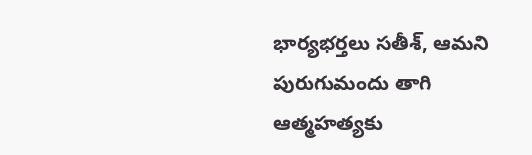భార్యభర్తలు సతీశ్, ఆమని పురుగుమందు తాగి ఆత్మహత్యకు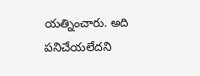యత్నించారు. అది పనిచేయలేదని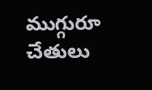ముగ్గురూ చేతులు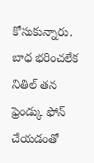కోసుకున్నారు. బాధ భరించలేక నితిల్ తన ఫ్రెండ్కు ఫోన్ చేయడంతో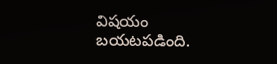విషయం బయటపడింది.